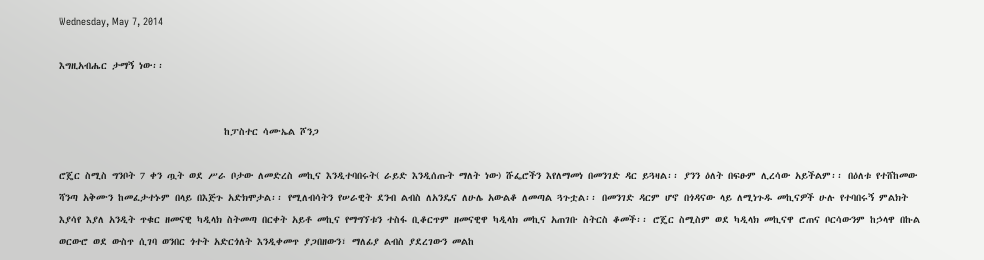Wednesday, May 7, 2014

እግዚአብሔር ታማኝ ነው፡፡


                                 ከፓስተር ሳሙኤል ሾንጋ

ሮጄር ስሚስ ግንቦት 7 ቀን ጧት ወደ ሥራ ቦታው ለመድረስ መኪና እንዲተባበሩት( ራይድ እንዲሰጡት ማለት ነው) ሹፌሮችን እየለማመነ በመንገድ ዳር ይጓዛል፡፡ ያንን ዕለት በፍፁም ሊረሳው አይችልም፡፡ በዕለቱ የተሸከመው ሻንጣ አቅሙን ከመፈታተኑም በላይ በእጅጉ አድክሞታል፡፡ የሚለብሳትን የሠራዊት ደንብ ልብስ ለአንዴና ለሁሌ አውልቆ ለመጣል ጓጉቷል፡፡ በመንገድ ዳርም ሆኖ በጎዳናው ላይ ለሚነጉዱ መኪናዎች ሁሉ የተባበሩኝ ምልክት እያሳየ እያለ አንዲት ጥቁር ዘመናዊ ካዲላክ ስትመጣ በርቀት አይቶ መኪና የማግኘቱን ተስፋ ቢቆርጥም ዘመናዊዋ ካዲላክ መኪና አጠገቡ ስትርስ ቆመች፡፡ ሮጄር ስሚስም ወደ ካዲላክ መኪናዋ ሮጠና ቦርሳውንም ከኃላዋ በኩል ወርውሮ ወደ ውስጥ ሲገባ ወንበር ጎተት አድርጎለት እንዲቀመጥ ያጋበዘውን፣ ማለፊያ ልብስ ያደረገውን መልከ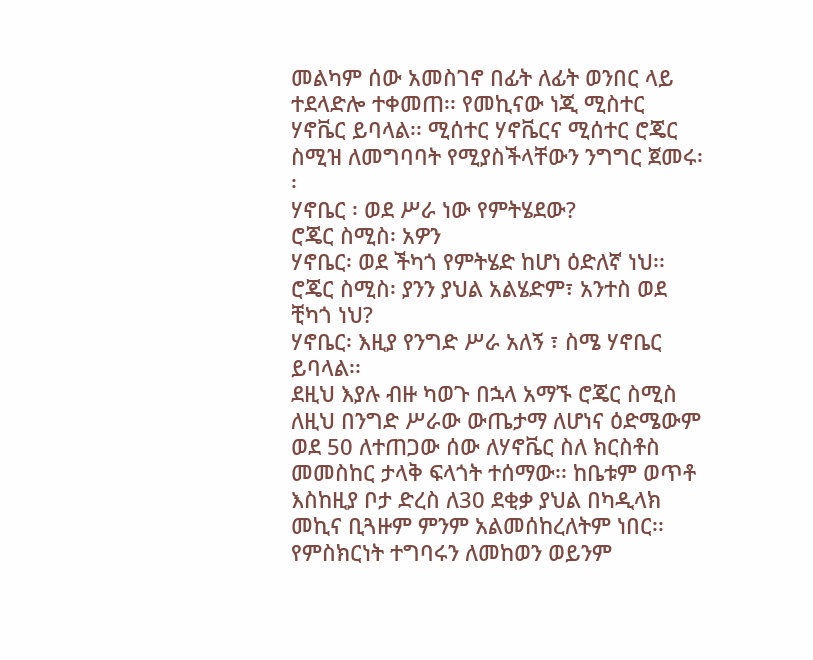መልካም ሰው አመስገኖ በፊት ለፊት ወንበር ላይ ተደላድሎ ተቀመጠ፡፡ የመኪናው ነጂ ሚስተር ሃኖቬር ይባላል፡፡ ሚሰተር ሃኖቬርና ሚሰተር ሮጄር ስሚዝ ለመግባባት የሚያስችላቸውን ንግግር ጀመሩ፡፡
ሃኖቤር ፡ ወደ ሥራ ነው የምትሄደው?
ሮጄር ስሚስ፡ አዎን
ሃኖቤር፡ ወደ ችካጎ የምትሄድ ከሆነ ዕድለኛ ነህ፡፡
ሮጄር ስሚስ፡ ያንን ያህል አልሄድም፣ አንተስ ወደ ቺካጎ ነህ?
ሃኖቤር፡ እዚያ የንግድ ሥራ አለኝ ፣ ስሜ ሃኖቤር ይባላል፡፡
ደዚህ እያሉ ብዙ ካወጉ በኋላ አማኙ ሮጄር ስሚስ ለዚህ በንግድ ሥራው ውጤታማ ለሆነና ዕድሜውም ወደ 50 ለተጠጋው ሰው ለሃኖቬር ስለ ክርስቶስ መመስከር ታላቅ ፍላጎት ተሰማው፡፡ ከቤቱም ወጥቶ እስከዚያ ቦታ ድረስ ለ30 ደቂቃ ያህል በካዲላክ መኪና ቢጓዙም ምንም አልመሰከረለትም ነበር፡፡ የምስክርነት ተግባሩን ለመከወን ወይንም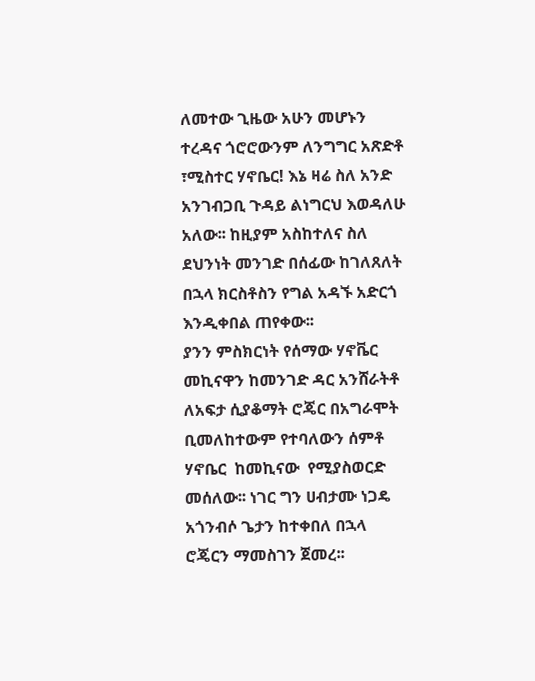ለመተው ጊዜው አሁን መሆኑን ተረዳና ጎሮሮውንም ለንግግር አጽድቶ ፣ሚስተር ሃኖቤር! እኔ ዛሬ ስለ አንድ አንገብጋቢ ጉዳይ ልነግርህ እወዳለሁ አለው፡፡ ከዚያም አስከተለና ስለ ደህንነት መንገድ በሰፊው ከገለጸለት በኋላ ክርስቶስን የግል አዳኙ አድርጎ እንዲቀበል ጠየቀው፡፡
ያንን ምስክርነት የሰማው ሃኖቬር መኪናዋን ከመንገድ ዳር አንሸራትቶ ለአፍታ ሲያቆማት ሮጄር በአግራሞት ቢመለከተውም የተባለውን ሰምቶ ሃኖቤር  ከመኪናው  የሚያስወርድ መሰለው፡፡ ነገር ግን ሀብታሙ ነጋዴ አጎንብሶ ጌታን ከተቀበለ በኋላ ሮጄርን ማመስገን ጀመረ፡፡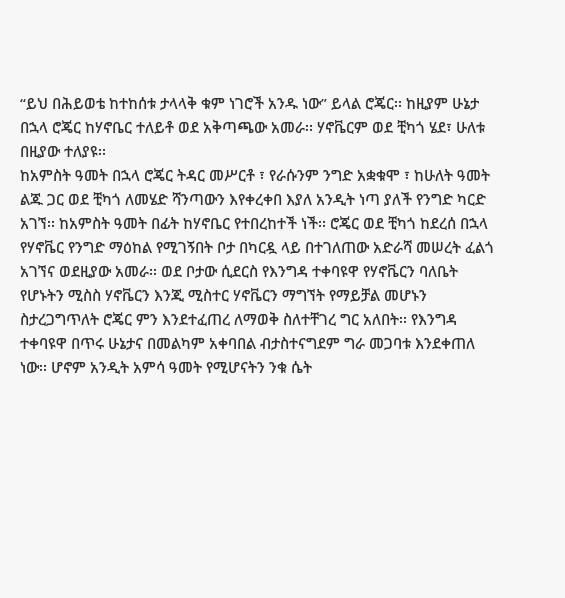“ይህ በሕይወቴ ከተከሰቱ ታላላቅ ቁም ነገሮች አንዱ ነው” ይላል ሮጄር፡፡ ከዚያም ሁኔታ በኋላ ሮጄር ከሃኖቤር ተለይቶ ወደ አቅጣጫው አመራ፡፡ ሃኖቬርም ወደ ቺካጎ ሄደ፣ ሁለቱ በዚያው ተለያዩ፡፡
ከአምስት ዓመት በኋላ ሮጄር ትዳር መሥርቶ ፣ የራሱንም ንግድ አቋቁሞ ፣ ከሁለት ዓመት ልጁ ጋር ወደ ቺካጎ ለመሄድ ሻንጣውን እየቀረቀበ እያለ አንዲት ነጣ ያለች የንግድ ካርድ አገኘ፡፡ ከአምስት ዓመት በፊት ከሃኖቤር የተበረከተች ነች፡፡ ሮጄር ወደ ቺካጎ ከደረሰ በኋላ የሃኖቬር የንግድ ማዕከል የሚገኝበት ቦታ በካርዷ ላይ በተገለጠው አድራሻ መሠረት ፈልጎ አገኘና ወደዚያው አመራ፡፡ ወደ ቦታው ሲደርስ የእንግዳ ተቀባዩዋ የሃኖቬርን ባለቤት የሆኑትን ሚስስ ሃኖቬርን እንጂ ሚስተር ሃኖቬርን ማግኘት የማይቻል መሆኑን ስታረጋግጥለት ሮጄር ምን እንደተፈጠረ ለማወቅ ስለተቸገረ ግር አለበት፡፡ የእንግዳ ተቀባዩዋ በጥሩ ሁኔታና በመልካም አቀባበል ብታስተናግደም ግራ መጋባቱ እንደቀጠለ ነው፡፡ ሆኖም አንዲት አምሳ ዓመት የሚሆናትን ንቁ ሴት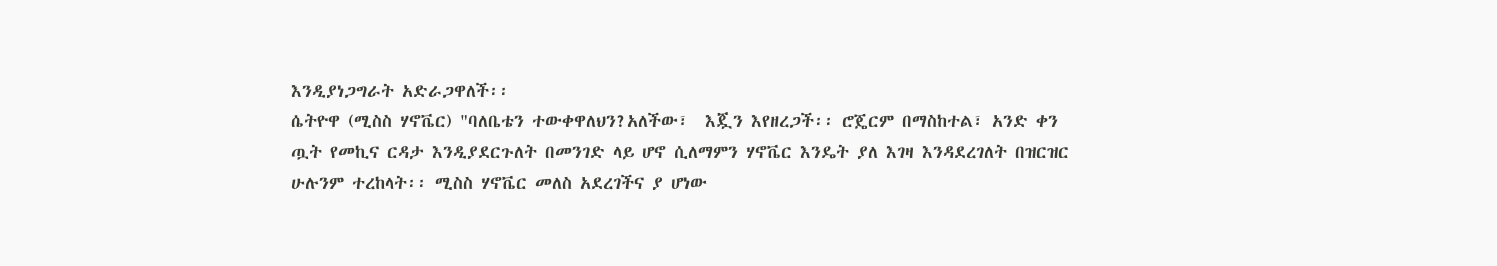እንዲያነጋግራት አድራጋዋለች፡፡
ሴትዮዋ (ሚስስ ሃኖቬር) "ባለቤቴን ተውቀዋለህን?አለችው፣  እጇን እየዘረጋች፡፡ ሮጄርም በማስከተል፣ አንድ ቀን ጧት የመኪና ርዳታ እንዲያደርጉለት በመንገድ ላይ ሆኖ ሲለማምን ሃኖቬር እንዴት ያለ እገዛ እንዳደረገለት በዝርዝር ሁሉንም ተረከላት፡፡ ሚስስ ሃኖቬር መለስ አደረገችና ያ ሆነው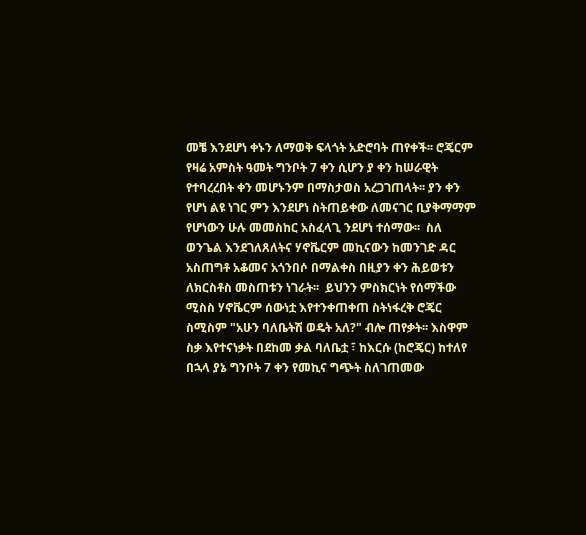መቼ እንደሆነ ቀኑን ለማወቅ ፍላጎት አድሮባት ጠየቀች፡፡ ሮጄርም የዛሬ አምስት ዓመት ግንቦት 7 ቀን ሲሆን ያ ቀን ከሠራዊት የተባረረበት ቀን መሆኑንም በማስታወስ አረጋገጠላት፡፡ ያን ቀን የሆነ ልዩ ነገር ምን እንደሆነ ስትጠይቀው ለመናገር ቢያቅማማም የሆነውን ሁሉ መመስከር አስፈላጊ ንደሆነ ተሰማው፡፡  ስለ ወንጌል እንደገለጸለትና ሃኖቬርም መኪናውን ከመንገድ ዳር አስጠግቶ አቆመና አጎንበሶ በማልቀስ በዚያን ቀን ሕይወቱን ለክርስቶስ መስጠቱን ነገራት፡፡  ይህንን ምስክርነት የሰማችው ሚስስ ሃኖቬርም ሰውነቷ እየተንቀጠቀጠ ስትነፋረቅ ሮጄር ስሚስም "አሁን ባለቤትሽ ወዴት አለ?" ብሎ ጠየቃት፡፡ እስዋም ስቃ እየተናነቃት በደከመ ቃል ባለቤቷ ፣ ከእርሱ (ከሮጄር) ከተለየ በኋላ ያኔ ግንቦት 7 ቀን የመኪና ግጭት ስለገጠመው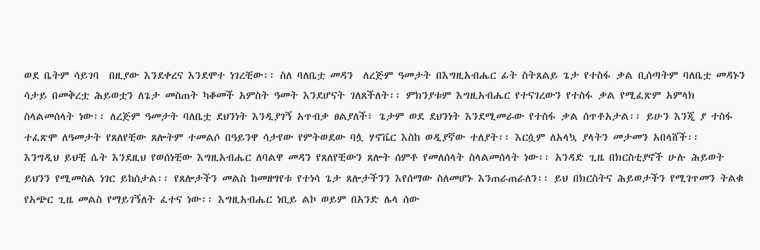ወደ ቤትም ሳይገባ  በዚያው እንደቀረና እንደሞተ ነገረቺው፡፡ ስለ ባለቤቷ መዳን  ለረጅም ዓመታት በእግዚአብሔር ፊት ስትጸልይ ጌታ የተስፋ ቃል ቢሰጣትም ባለቤቷ መዳኑን ሳታይ በመቅረቷ ሕይወቷን ለጌታ መስጠት ካቆመች አምስት ዓመት እንደሆናት ገለጸችለት፡፡ ምክንያቱም እግዚአብሔር የተናገረውን የተስፋ ቃል የሚፈጽም አምላክ ስላልመሰላት ነው፡፡ ለረጅም ዓመታት ባለቤቷ ደህንነት እንዲያገኝ አጥብቃ ፀልያለች፣ ጌታም ወደ ደህንነት እንደሚመራው የተስፋ ቃል ሰጥቶአታል፡፡ ይሁን እንጂ ያ ተስፋ ተፈጽሞ ለዓመታት የጸለየቺው ጸሎትም ተመልሶ በዓይንዋ ሳታየው የምትወደው ባሏ ሃኖቬር እስከ ወዲያኛው ተለያት፡፡ እርሷም ለአላኳ ያላትን መታመን አበላሸች፡፡
እንግዲህ ይህቺ ሴት እንደዚህ የወሰነቺው እግዚአብሔር ለባልዋ መዳን የጸለየቺውን ጸሎት ሰምቶ የመለሰላት ስላልመሰላት ነው፡፡ አንዳድ ጊዜ በክርስቲያኖች ሁሉ ሕይወት ይህንን የሚመስል ነገር ይከሰታል፡፡ የጸሎታችን መልስ ከመዘግየቱ የተነሳ ጌታ ጸሎታችንን እየሰማው ስለመሆኑ እንጠራጠራለን፡፡ ይህ በክርስትና ሕይወታችን የሚገጥመን ትልቁ የአጭር ጊዜ መልስ የማይገኝለት ፈተና ነው፡፡ እግዚአብሔር ነቢይ ልኮ ወይም በአንድ ሌላ ሰው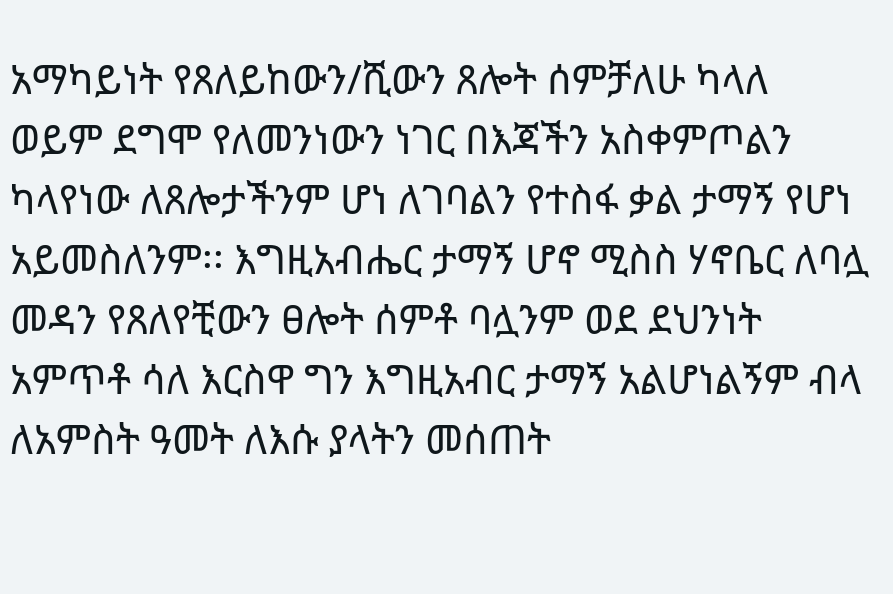አማካይነት የጸለይከውን/ሺውን ጸሎት ሰምቻለሁ ካላለ ወይም ደግሞ የለመንነውን ነገር በእጃችን አስቀምጦልን ካላየነው ለጸሎታችንም ሆነ ለገባልን የተስፋ ቃል ታማኝ የሆነ አይመስለንም፡፡ እግዚአብሔር ታማኝ ሆኖ ሚስስ ሃኖቤር ለባሏ መዳን የጸለየቺውን ፀሎት ሰምቶ ባሏንም ወደ ደህንነት አምጥቶ ሳለ እርስዋ ግን እግዚአብር ታማኝ አልሆነልኝም ብላ ለአምስት ዓመት ለእሱ ያላትን መሰጠት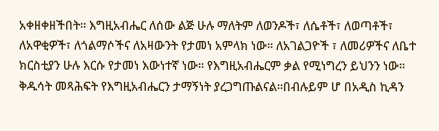አቀዘቀዘችበት፡፡ እግዚአብሔር ለሰው ልጅ ሁሉ ማለትም ለወንዶች፣ ለሴቶች፣ ለወጣቶች፣ ለአዋቂዎች፣ ለጎልማሶችና ለአዛውንት የታመነ አምላክ ነው፡፡ ለአገልጋዮች ፣ ለመሪዎችና ለቤተ ክርስቲያን ሁሉ እርሱ የታመነ እውነተኛ ነው፡፡ የእግዚአብሔርም ቃል የሚነግረን ይህንን ነው፡፡ ቅዱሳት መጻሕፍት የእግዚአብሔርን ታማኝነት ያረጋግጡልናል፡፡በብሉይም ሆ በአዲስ ኪዳን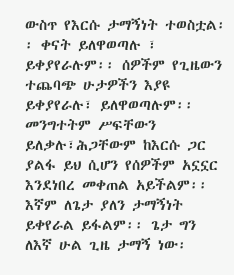ውስጥ የእርሱ ታማኝነት ተወስቷል፡፡ ቀናት ይለዋወጣሉ ፣ ይቀያየራሉም፡፡ ሰዎችም የጊዜውን ተጨባጭ ሁታዎችን እያዩ ይቀያየራሉ፣ ይለዋወጣሉም፡፡ መንግተትም ሥፍቸውን ይለቃሉ፣ሕጋቸውም ከእርሱ ጋር ያልፋ ይህ ሲሆን የሰዎችም አኗኗር እንደነበረ መቀጠል አይችልም፡፡ እኛም ለጌታ ያለን ታማኝነት ይቀየራል ይፋልም፡፡ ጌታ ግን ለእኛ ሁል ጊዜ ታማኝ ነው፡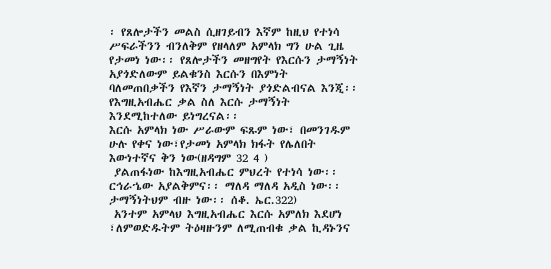፡ የጸሎታችን መልስ ሲዘገይብን እኛም ከዚህ የተነሳ ሥፍራችንን ብንለቅም የዘላለም አምላክ ግን ሁል ጊዜ የታመነ ነው፡፡ የጸሎታችን መዘግየት የእርሱን ታማኝነት አያጎድለውም ይልቁንስ እርሱን በእምነት ባለመጠበቃችን የእኛን ታማኝነት ያጎድልብናል እንጂ፡፡ የእግዚአብሔር ቃል ስለ እርሱ ታማኝነት እንደሚከተለው ይነግረናል፡፡
እርሱ አምላክ ነው ሥራውም ፍጹም ነው፣ በመንገዱም ሁሉ የቀና ነው፣የታመነ አምላክ ክፋት የሌለበት እውነተኛና ቅን ነው(ዘዳግም 32 4 )
 ያልጠፋነው ከእግዚአብሔር ምህረት የተነሳ ነው፡፡ ርኅራኄው አያልቅምና፡፡ ማለዳ ማለዳ አዲስ ነው፡፡ታማኝነትህም ብዙ ነው፡፡ ሰቆ. ኤር.322)
 አንተም አምላህ እግዚአብሔር እርሱ አምለክ እደሆነ ፣ለምወድዱትም ትዕዛዙንም ለሚጠብቁ ቃል ኪዳኑንና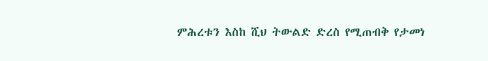ምሕረቱን እስከ ሺህ ትውልድ ድረስ የሚጠብቅ የታመነ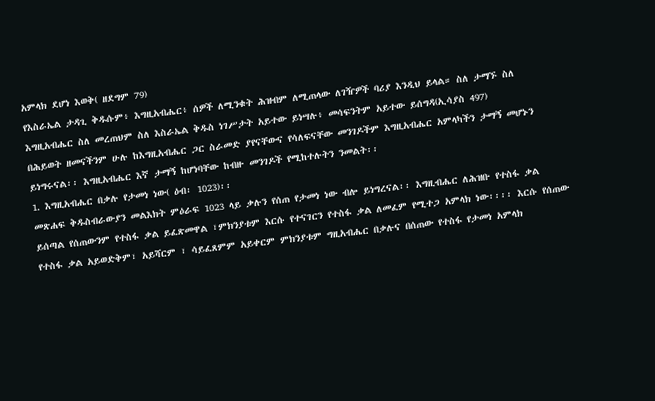አምላክ ደሆነ እወቅ( ዘደግም 79)
የእስራኤል ታዳጊ ቅዱሱም፥ እግዚአብሔር፥ ሰዎች ለሚንቁት ሕዝብም ለሚጠላው ለገዥዎች ባሪያ እንዲህ ይላል። ስለ ታማኙ ስለ እግዚአብሔር ስለ መረጠህም ስለ እስራኤል ቅዱስ ነገሥታት አይተው ይነሣሉ፥ መሳፍንትም አይተው ይሰግዳ(ኢሳያስ 497)
በሕይወት ዘመናችንም ሁሉ ከእግዚአብሔር ጋር ስራመድ ያየናቸውና የሳለፍናቸው መንገዶችም እግዚአብሔር አምላካችን ታማኝ መሆኑን ይነግሩናል፡፡ እግዚአብሔር እኛ ታማኝ ከሆነባቸው ከብዙ መንገዶች የሚከተሉትን ንመልት፡፡
1. እግዚአብሔር በቃሉ የታመነ ነው( ዕብ፡ 1023)፡፡
መጽሐፍ ቅዱስብራውያን መልእክት ምዕራፍ 1023 ላይ ቃሉን የሰጠ የታመነ ነው ብሎ ይነግረናል፡፡ እግዚብሔር ለሕዝቡ የተስፋ ቃል ይሰጣል የሰጠውንም የተስፋ ቃል ይፈጽመዋል ፣ምክንያቱም እርሱ የተናገርን የተስፋ ቃል ለመፈም የሚተጋ አምላክ ነው፡፡፡፡ እርሱ የሰጠው የተስፋ ቃል አይወድቅም፣ አይሻርም ፣ ሳይፈጸምም አይቀርም ምክንያቱም ግዚአብሔር በቃሉና በሰጠው የተስፋ የታመነ አምላክ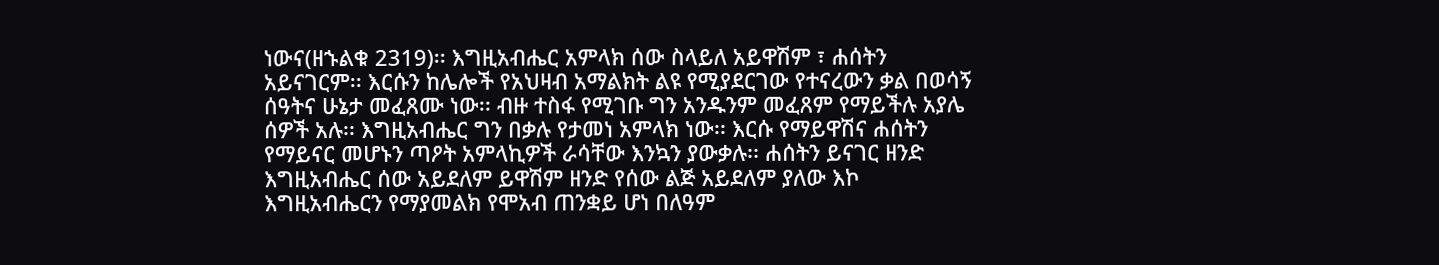ነውና(ዘኁልቁ 2319)፡፡ እግዚአብሔር አምላክ ሰው ስላይለ አይዋሽም ፣ ሐሰትን አይናገርም፡፡ እርሱን ከሌሎች የአህዛብ አማልክት ልዩ የሚያደርገው የተናረውን ቃል በወሳኝ ሰዓትና ሁኔታ መፈጸሙ ነው፡፡ ብዙ ተስፋ የሚገቡ ግን አንዱንም መፈጸም የማይችሉ አያሌ ሰዎች አሉ፡፡ እግዚአብሔር ግን በቃሉ የታመነ አምላክ ነው፡፡ እርሱ የማይዋሽና ሐሰትን የማይናር መሆኑን ጣዖት አምላኪዎች ራሳቸው እንኳን ያውቃሉ፡፡ ሐሰትን ይናገር ዘንድ እግዚአብሔር ሰው አይደለም ይዋሽም ዘንድ የሰው ልጅ አይደለም ያለው እኮ እግዚአብሔርን የማያመልክ የሞአብ ጠንቋይ ሆነ በለዓም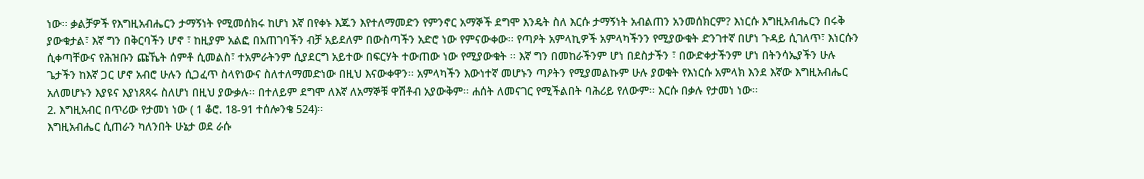ነው፡፡ ቃልቻዎች የእግዚአብሔርን ታማኝነት የሚመሰክሩ ከሆነ እኛ በየቀኑ እጁን እየተለማመድን የምንኖር አማኞች ደግሞ እንዴት ስለ እርሱ ታማኝነት አብልጠን አንመሰክርም? እነርሱ እግዚአብሔርን በሩቅ ያውቁታል፣ እኛ ግን በቅርባችን ሆኖ ፣ ከዚያም አልፎ በአጠገባችን ብቻ አይደለም በውስጣችን አድሮ ነው የምናውቀው፡፡ የጣዖት አምላኪዎች አምላካችንን የሚያውቁት ድንገተኛ በሆነ ጉዳይ ሲገለጥ፣ እነርሱን ሲቀጣቸውና የሕዝቡን ጩኼት ሰምቶ ሲመልስ፣ ተአምራትንም ሲያደርግ አይተው በፍርሃት ተውጠው ነው የሚያውቁት ፡፡ እኛ ግን በመከራችንም ሆነ በደስታችን ፣ በውድቀታችንም ሆነ በትንሳኤያችን ሁሉ ጌታችን ከእኛ ጋር ሆኖ አብሮ ሁሉን ሲጋፈጥ ስላየነውና ስለተለማመድነው በዚህ እናውቀዋን፡፡ አምላካችን እውነተኛ መሆኑን ጣዖትን የሚያመልኩም ሁሉ ያወቁት የእነርሱ አምላክ እንደ እኛው እግዚአብሔር አለመሆኑን እያዩና እያነጸጻሩ ስለሆነ በዚህ ያውቃሉ፡፡ በተለይም ደግሞ ለእኛ ለአማኞቹ ዋሽቶብ አያውቅም፡፡ ሐሰት ለመናገር የሚችልበት ባሕሪይ የለውም፡፡ እርሱ በቃሉ የታመነ ነው፡፡
2. እግዚአብር በጥሪው የታመነ ነው ( 1 ቆሮ. 18-91 ተሰሎንቄ 524)፡፡
እግዚአብሔር ሲጠራን ካለንበት ሁኔታ ወደ ራሱ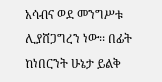አሳብና ወደ መንግሥቱ ሊያሸጋግረን ነው፡፡ በፊት ከነበርንት ሁኔታ ይልቅ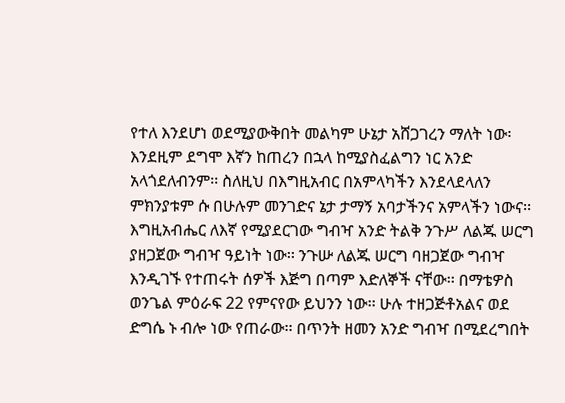የተለ እንደሆነ ወደሚያውቅበት መልካም ሁኔታ አሸጋገረን ማለት ነው፡እንደዚም ደግሞ እኛን ከጠረን በኋላ ከሚያስፈልግን ነር አንድ አላጎደለብንም፡፡ ስለዚህ በእግዚአብር በአምላካችን እንደላደላለን ምክንያቱም ሱ በሁሉም መንገድና ኔታ ታማኝ አባታችንና አምላችን ነውና፡፡
እግዚአብሔር ለእኛ የሚያደርገው ግብዣ አንድ ትልቅ ንጉሥ ለልጁ ሠርግ ያዘጋጀው ግብዣ ዓይነት ነው፡፡ ንጉሡ ለልጁ ሠርግ ባዘጋጀው ግብዣ እንዲገኙ የተጠሩት ሰዎች እጅግ በጣም እድለኞች ናቸው፡፡ በማቴዎስ ወንጌል ምዕራፍ 22 የምናየው ይህንን ነው፡፡ ሁሉ ተዘጋጅቶአልና ወደ ድግሴ ኑ ብሎ ነው የጠራው፡፡ በጥንት ዘመን አንድ ግብዣ በሚደረግበት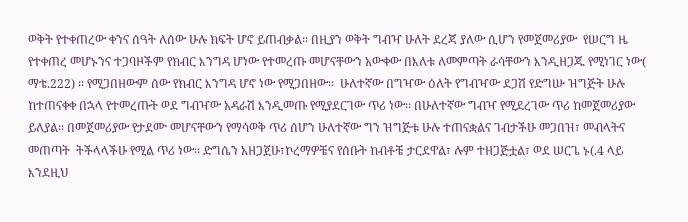ወቅት የተቀጠረው ቀንና ሰዓት ለሰው ሁሉ ክፍት ሆኖ ይጠብቃል፡፡ በዚያን ወቅት ግብዣ ሁለት ደረጃ ያለው ሲሆን የመጀመሪያው  የሠርግ ዜ የተቀጠረ መሆኑንና ተጋባዞችም የክብር እንግዳ ሆነው የተመረጡ መሆናቸውን አውቀው በእለቱ ለመምጣት ራሳቸውን እንዲዘጋጁ የሚነገር ነው( ማቴ.222) ፡፡ የሚጋበዘውም ሰው የክብር እንግዳ ሆኖ ነው የሚጋበዘው፡፡  ሁለተኛው በግዣው ዕለት የግብዣው ደጋሽ የድግሡ ዝግጅት ሁሉ ከተጠናቀቀ በኋላ የተመረጡት ወደ ግብዣው አዳራሽ እንዲመጡ የሚያደርገው ጥሪ ነው፡፡ በሁለተኛው ግብዣ የሚደረገው ጥሪ ከመጀመሪያው ይለያል፡፡ በመጀመሪያው የታደሙ መሆናቸውን የማሳወቅ ጥሪ ሰሆን ሁለተኛው ግን ዝግጅቱ ሁሉ ተጠናቋልና ገብታችሁ መጋበዝ፣ መብላትና  መጠጣት  ትችላላችሁ የሚል ጥሪ ነው፡፡ ድግሴን አዘጋጀሁ፣ኮረማዎቼና የሰቡት ከብቶቼ ታርደዋል፣ ሉም ተዘጋጅቷል፣ ወደ ሠርጌ ኑ(.4 ላይ እንደዚህ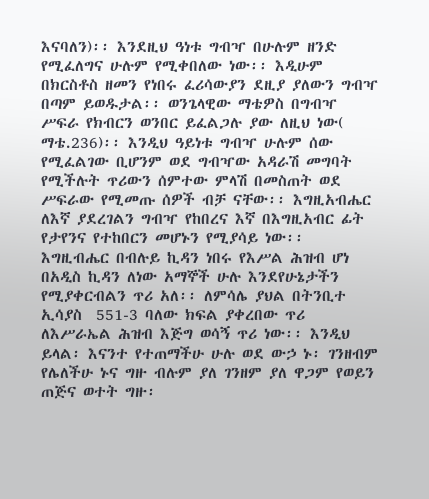እናባለን)፡፡ እንደዚህ ዓነቱ ግብዣ በሁሉም ዘንድ የሚፈለግና ሁሉም የሚቀበለው ነው፡፡ እዲሁም በክርስቶስ ዘመን የነበሩ ፈሪሳውያን ደዚያ ያለውን ግብዣ በጣም ይወዱታል፡፡ ወንጌላዊው ማቴዎስ በግብዣ ሥፍራ የክብርን ወንበር ይፈልጋሉ ያው ለዚህ ነው( ማቴ.236)፡፡ እንዲህ ዓይነቱ ግብዣ ሁሉም ሰው የሚፈልገው ቢሆንም ወደ ግብዣው አዳራሽ መግባት የሚችሉት ጥሪውን ሰምተው ምላሽ በመስጠት ወደ ሥፍራው የሚመጡ ሰዎች ብቻ ናቸው፡፡ እግዚአብሔር ለእኛ ያደረገልን ግብዣ የከበረና እኛ በእግዚአብር ፊት የታየንና የተከበርን መሆኑን የሚያሳይ ነው፡፡
እግዚብሔር በብሉይ ኪዳን ነበሩ የእሥል ሕዝብ ሆነ በአዲስ ኪዳን ለነው አማኞች ሁሉ እንደየሁኔታችን የሚያቀርብልን ጥሪ አለ፡፡ ለምሳሌ ያህል በትንቢተ ኢሳያስ  551-3 ባለው ክፍል ያቀረበው ጥሪ ለእሥራኤል ሕዝብ እጅግ ወሳኝ ጥሪ ነው፡፡ እንዲህ ይላል፡ እናንተ የተጠማችሁ ሁሉ ወደ ውኃ ኑ፡ ገንዘብም የሌለችሁ ኑና ግዙ ብሉም ያለ ገንዘም ያለ ዋጋም የወይን ጠጅና ወተት ግዙ፡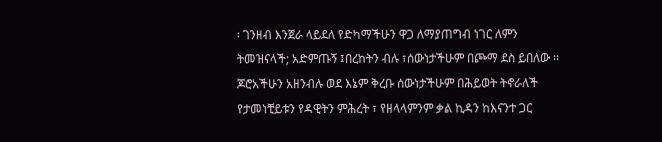፡ ገንዘብ እንጀራ ላይደለ የድካማችሁን ዋጋ ለማያጠግብ ነገር ለምን ትመዝናላች; አድምጡኝ ፤በረከትን ብሉ ፣ሰውነታችሁም በጮማ ደስ ይበለው ፡፡ ጆሮአችሁን አዘንብሉ ወደ እኔም ቅረቡ ሰውነታችሁም በሕይወት ትኖራለች የታመነቺይቱን የዳዊትን ምሕረት ፣ የዘላላምንም ቃል ኪዳን ከእናንተ ጋር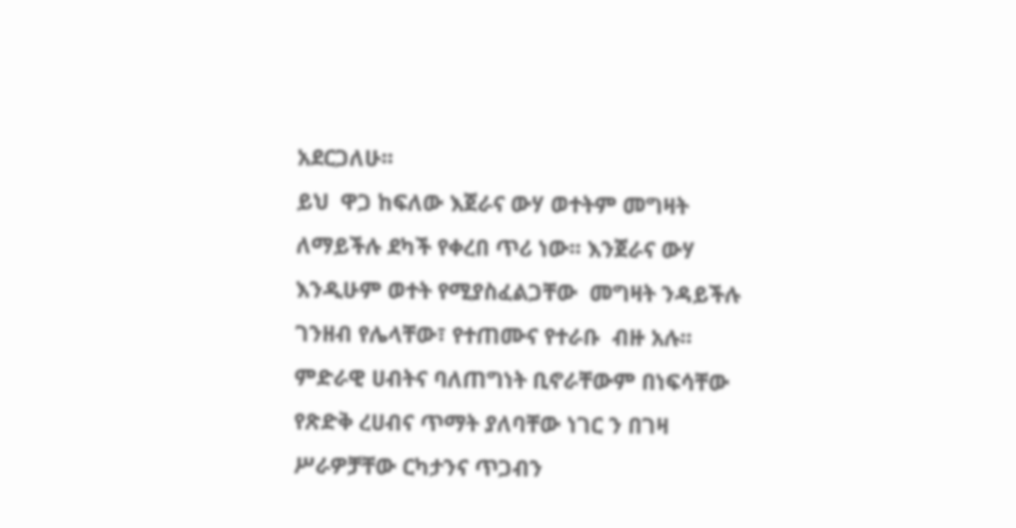አደርጋለሁ፡፡
ይህ  ዋጋ ከፍለው እጀራና ውሃ ወተትም መግዛት ለማይችሉ ደካች የቀረበ ጥሪ ነው፡፡ እንጀራና ውሃ እንዲሁም ወተት የሚያስፈልጋቸው  መግዛት ንዳይችሉ ገንዘብ የሌላቸው፣ የተጠሙና የተራቡ  ብዙ አሉ፡፡ ምድራዊ ሀብትና ባለጠግነት ቢኖራቸውም በነፍሳቸው የጽድቅ ረሀብና ጥማት ያለባቸው ነገር ን በገዛ ሥራዎቻቸው ርካታንና ጥጋብን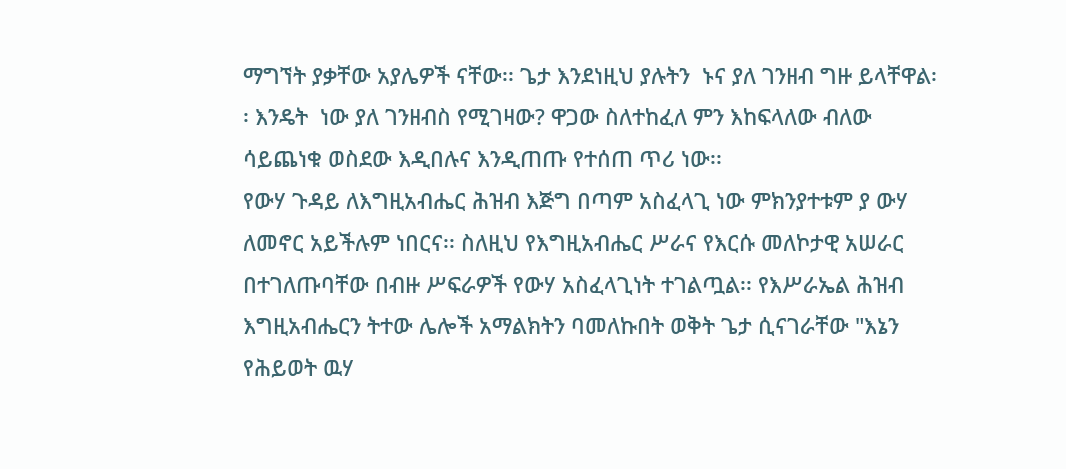ማግኘት ያቃቸው አያሌዎች ናቸው፡፡ ጌታ እንደነዚህ ያሉትን  ኑና ያለ ገንዘብ ግዙ ይላቸዋል፡፡ እንዴት  ነው ያለ ገንዘብስ የሚገዛው? ዋጋው ስለተከፈለ ምን እከፍላለው ብለው ሳይጨነቁ ወስደው እዲበሉና እንዲጠጡ የተሰጠ ጥሪ ነው፡፡
የውሃ ጉዳይ ለእግዚአብሔር ሕዝብ እጅግ በጣም አስፈላጊ ነው ምክንያተቱም ያ ውሃ ለመኖር አይችሉም ነበርና፡፡ ስለዚህ የእግዚአብሔር ሥራና የእርሱ መለኮታዊ አሠራር በተገለጡባቸው በብዙ ሥፍራዎች የውሃ አስፈላጊነት ተገልጧል፡፡ የእሥራኤል ሕዝብ እግዚአብሔርን ትተው ሌሎች አማልክትን ባመለኩበት ወቅት ጌታ ሲናገራቸው "እኔን የሕይወት ዉሃ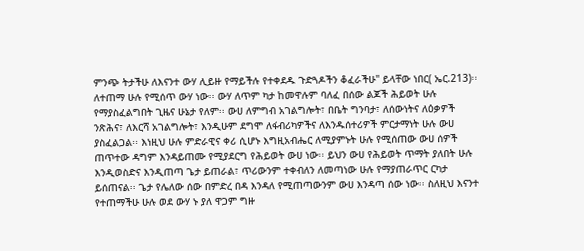ምንጭ ትታችሁ ለእናንተ ውሃ ሊይዙ የማይችሉ የተቀደዱ ጉድጓዶችን ቆፈራችሁ" ይላቸው ነበር( ኤር.213)፡፡ ለተጠማ ሁሉ የሚሰጥ ውሃ ነው፡፡ ውሃ ለጥም ካታ ከመዋሉም ባለፈ በሰው ልጆች ሕይወት ሁሉ የማያስፈልግበት ጊዜና ሁኔታ የለም፡፡ ውሀ ለምግብ አገልግሎት፣ በቤት ግንባታ፣ ለሰውነትና ለዕቃዎች ንጽሕና፣ ለእርሻ አገልግሎት፣ እንዲሁም ደግሞ ለፋብሪካዎችና ለእንዱሰተሪዎች ምርታማነት ሁሉ ውሀ ያስፈልጋል፡፡ እነዚህ ሁሉ ምድራዊና ቀሪ ሲሆኑ እግዚአብሔር ለሚያምኑት ሁሉ የሚሰጠው ውሀ ሰዎች ጠጥተው ዳግም እንዳይጠሙ የሚያደርግ የሕይወት ውሀ ነው፡፡ ይህን ውሀ የሕይወት ጥማት ያለበት ሁሉ እንዲወስድና እንዲጠጣ ጌታ ይጠራል፣ ጥሪውንም ተቀብለን ለመጣነው ሁሉ የማያጠራጥር ርካታ ይሰጠናል፡፡ ጌታ የሌለው ሰው በምድረ በዳ እንዳለ የሚጠጣውንም ውሀ እንዳጣ ሰው ነው፡፡ ስለዚህ እናንተ የተጠማችሁ ሁሉ ወደ ውሃ ኑ ያለ ዋጋም ግዙ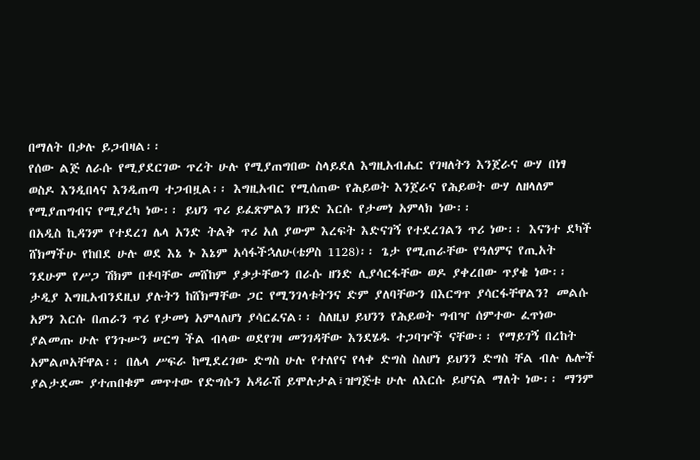በማለት በቃሉ ይጋብዛል፡፡
የሰው ልጅ ለራሱ የሚያደርገው ጥረት ሁሉ የሚያጠግበው ስላይደለ እግዚአብሔር የገዛለትን እንጀራና ውሃ በነፃ ወስዶ እንዲበላና እንዲጠጣ ተጋብዟል፡፡ እግዚአብር የሚሰጠው የሕይወት እንጀራና የሕይወት ውሃ ለዘላለም የሚያጠግብና የሚያረካ ነው፡፡ ይህን ጥሪ ይፈጽምልን ዘንድ እርሱ የታመነ አምላክ ነው፡፡
በአዲስ ኪዳንም የተደረገ ሌላ አንድ ትልቅ ጥሪ አለ ያውም እረፍት እድናገኝ የተደረገልን ጥሪ ነው፡፡ እናንተ ደካች ሸክማችሁ የከበደ ሁሉ ወደ እኔ ኑ እኔም አሳፋችኋለሁ(ቴዎስ 1128)፡፡ ጌታ የሚጠራቸው የዓለምና የጢአት ንደሁም የሥጋ ሽክም በቶባቸው መሸከም ያቃታቸውን በራሱ ዘንድ ሊያሳርፋቸው ወዶ ያቀረበው ጥያቄ ነው፡፡ ታዲያ እግዚአብንደዚህ ያሉትን ከሸክማቸው ጋር የሚንገላቱትንና ድም ያለባቸውን በእርግጥ ያሳርፋቸዋልን? መልሱ አዎን እርሱ በጠራን ጥሪ የታመነ አምላለሆነ ያሳርፈናል፡፡ ስለዚህ ይህንን የሕይወት ግብዣ ሰምተው ፈጥነው ያልመጡ ሁሉ የንጉሡን ሠርግ ችል ብላው ወደየገዛ መንገዳቸው እንደሄዱ ተጋባዦች ናቸው፡፡ የማይገኝ በረከት አምልጦአቸዋል፡፡ በሌላ ሥፍራ ከሚደረገው ድግስ ሁሉ የተለየና የላቀ ድግስ ስለሆነ ይህንን ድግስ ቸል ብሉ ሌሎች ያልታደሙ ያተጠበቁም መጥተው የድግሱን አዳራሽ ይሞሉታል፣ዝግጅቱ ሁሉ ለእርሱ ይሆናል ማለት ነው፡፡ ማንም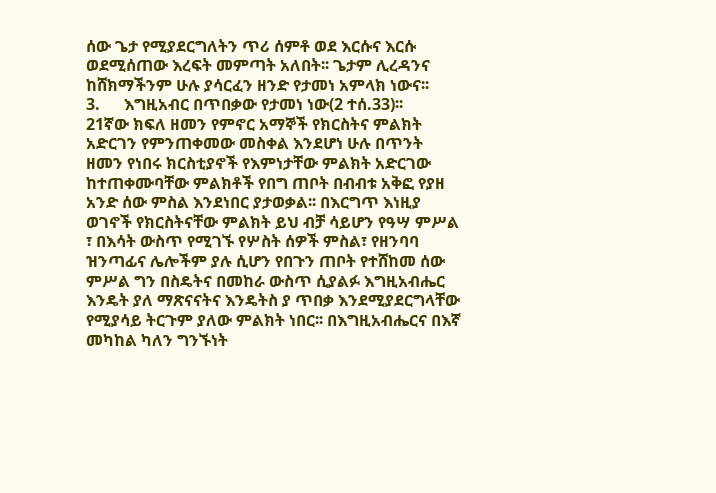ሰው ጌታ የሚያደርግለትን ጥሪ ሰምቶ ወደ እርሱና እርሱ ወደሚሰጠው እረፍት መምጣት አለበት፡፡ ጌታም ሊረዳንና ከሸክማችንም ሁሉ ያሳርፈን ዘንድ የታመነ አምላክ ነውና፡፡
3.      እግዚአብር በጥበቃው የታመነ ነው(2 ተሰ.33)፡፡
21ኛው ክፍለ ዘመን የምኖር አማኞች የክርስትና ምልክት አድርገን የምንጠቀመው መስቀል እንደሆነ ሁሉ በጥንት ዘመን የነበሩ ክርስቲያኖች የእምነታቸው ምልክት አድርገው ከተጠቀሙባቸው ምልክቶች የበግ ጠቦት በብብቱ አቅፎ የያዘ አንድ ሰው ምስል እንደነበር ያታወቃል፡፡ በእርግጥ እነዚያ ወገኖች የክርስትናቸው ምልክት ይህ ብቻ ሳይሆን የዓሣ ምሥል ፣ በእሳት ውስጥ የሚገኙ የሦስት ሰዎች ምስል፣ የዘንባባ ዝንጣፊና ሌሎችም ያሉ ሲሆን የበጉን ጠቦት የተሸከመ ሰው ምሥል ግን በስዴትና በመከራ ውስጥ ሲያልፉ እግዚአብሔር እንዴት ያለ ማጽናናትና እንዴትስ ያ ጥበቃ እንደሚያደርግላቸው የሚያሳይ ትርጉም ያለው ምልክት ነበር፡፡ በእግዚአብሔርና በእኛ መካከል ካለን ግንኙነት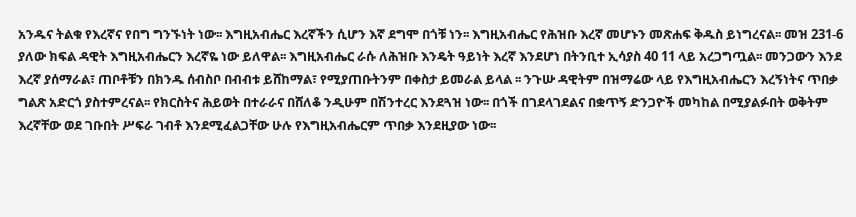አንዱና ትልቁ የእረኛና የበግ ግንኙነት ነው፡፡ እግዚአብሔር እረኛችን ሲሆን እኛ ደግሞ በጎቹ ነን፡፡ እግዚአብሔር የሕዝቡ እረኛ መሆኑን መጽሐፍ ቅዱስ ይነግረናል፡፡ መዝ 231-6 ያለው ክፍል ዳዊት እግዚአብሔርን እረኛዬ ነው ይለዋል፡፡ እግዚአብሔር ራሱ ለሕዝቡ እንዴት ዓይነት እረኛ እንደሆነ በትንቢተ ኢሳያስ 40 11 ላይ አረጋግጧል፡፡ መንጋውን እንደ እረኛ ያሰማራል፣ ጠቦቶቹን በክንዱ ሰብስቦ በብብቱ ይሸከማል፣ የሚያጠቡትንም በቀስታ ይመራል ይላል ፡፡ ንጉሡ ዳዊትም በዝማሬው ላይ የእግዚአብሔርን እረኝነትና ጥበቃ ግልጽ አድርጎ ያስተምረናል፡፡ የክርስትና ሕይወት በተራራና በሸለቆ ንዲሁም በሽንተረር እንደጓዝ ነው፡፡ በጎች በገደላገደልና በቋጥኝ ድንጋዮች መካከል በሚያልፉበት ወቅትም እረኛቸው ወደ ገቡበት ሥፍራ ገብቶ እንደሚፈልጋቸው ሁሉ የእግዚአብሔርም ጥበቃ እንደዚያው ነው፡፡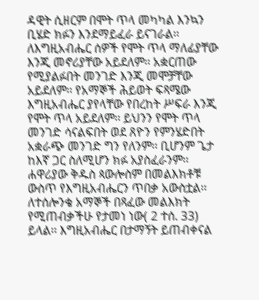ዳዊት ሲዘርም በሞት ጥላ መካካል እንኳን ቢሄድ ክፉን እንደማይፈራ ይናገራል፡፡ ለእግዚአብሔር ሰዎች የሞት ጥላ ማለፊያቸው እንጂ መኖሪያቸው አይደለም፡፡ አቋርጠው የሚያልፉበት መንገድ እንጂ መሞቻቸው አይደለም፡፡ የአማኞች ሕይወት ፍጻሜው እግዚአብሔር ያየላቸው የበረከት ሥፍራ እንጂ የሞት ጥላ አይደለም፡፡ ይህንን የሞት ጥላ መንገድ ሳናልፍበት ወደ ጸዮን የምንሄድበት አቋራጭ መንገድ ግን የለንም፡፡ ቢሆንም ጌታ ከእኛ ጋር ስለሚሆን ክፉ አያስፈራንም፡፡
ሐዋሪያው ቅዱስ ጳውሎስም በመልእክቶቹ ውስጥ የእግዚአብሔርን ጥበቃ አውስቷል፡፡ ለተሰሎንቄ አማኞች በጻፈው መልእክት የሚጠብቃችሁ የታመነ ነው( 2 ተሰ. 33) ይላል፡፡ እግዚአብሔር በታማኝት ይጠብቀናል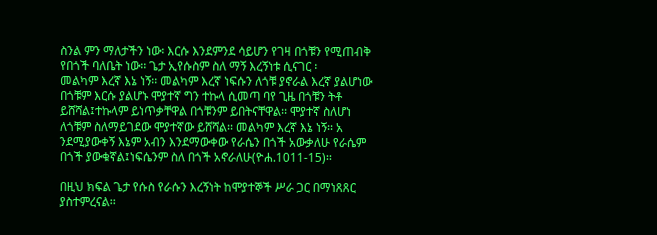ስንል ምን ማለታችን ነው፡ እርሱ እንደምንደ ሳይሆን የገዛ በጎቹን የሚጠብቅ የበጎች ባለቤት ነው፡፡ ጌታ ኢየሱስም ስለ ማኝ እረኝነቱ ሲናገር ፡
መልካም እረኛ እኔ ነኝ፡፡ መልካም እረኛ ነፍሱን ለጎቹ ያኖራል እረኛ ያልሆነው በጎቹም እርሱ ያልሆኑ ሞያተኛ ግን ተኩላ ሲመጣ ባየ ጊዜ በጎቹን ትቶ ይሸሻል፤ተኩላም ይነጥቃቸዋል በጎቹንም ይበትናቸዋል፡፡ ሞያተኛ ስለሆነ ለጎቹም ስለማይገደው ሞያተኛው ይሸሻል፡፡ መልካም እረኛ እኔ ነኝ፡፡ አ ንደሚያውቀኝ እኔም አብን እንደማውቀው የራሴን በጎች አውቃለሁ የራሴም በጎች ያውቁኛል፤ነፍሴንም ስለ በጎች አኖራለሁ(ዮሐ.1011-15)፡፡

በዚህ ክፍል ጌታ የሱስ የራሱን እረኝነት ከሞያተኞች ሥራ ጋር በማነጸጸር ያስተምረናል፡፡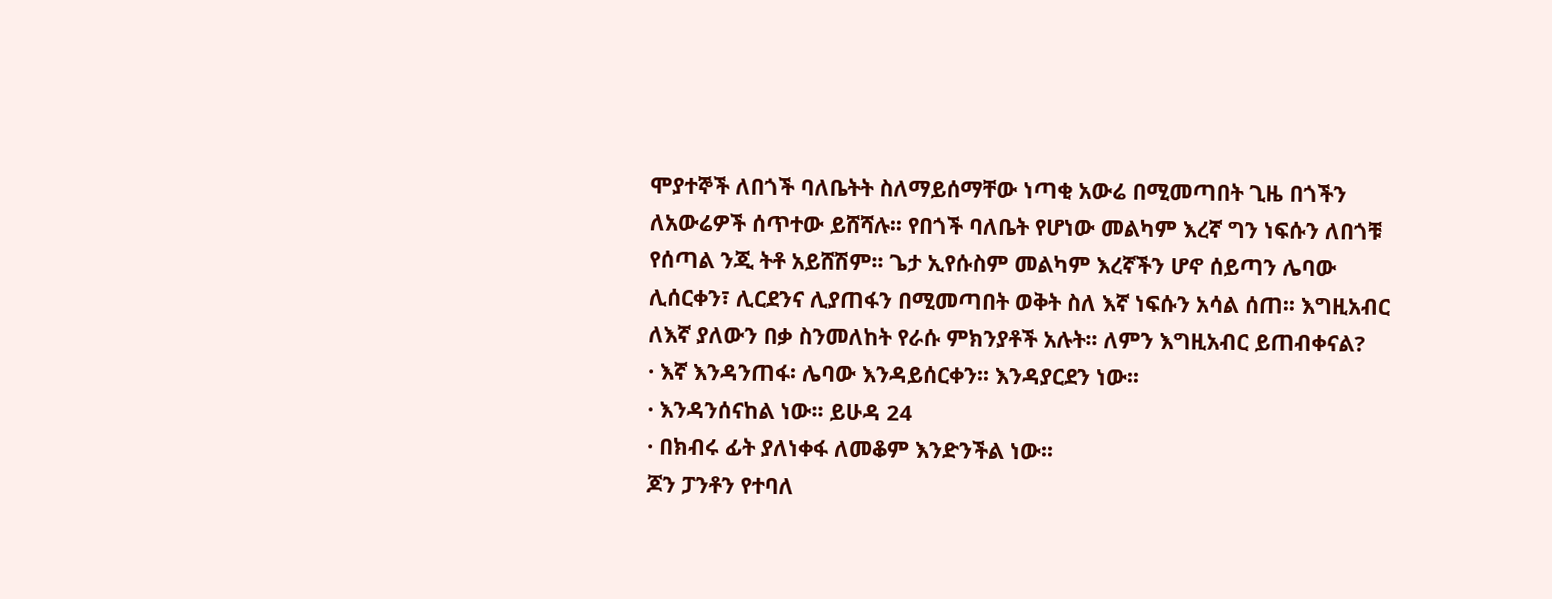ሞያተኞች ለበጎች ባለቤትት ስለማይሰማቸው ነጣቂ አውሬ በሚመጣበት ጊዜ በጎችን ለአውሬዎች ሰጥተው ይሸሻሉ፡፡ የበጎች ባለቤት የሆነው መልካም እረኛ ግን ነፍሱን ለበጎቹ የሰጣል ንጂ ትቶ አይሸሽም፡፡ ጌታ ኢየሱስም መልካም እረኛችን ሆኖ ሰይጣን ሌባው ሊሰርቀን፣ ሊርደንና ሊያጠፋን በሚመጣበት ወቅት ስለ እኛ ነፍሱን አሳል ሰጠ፡፡ እግዚአብር ለእኛ ያለውን በቃ ስንመለከት የራሱ ምክንያቶች አሉት፡፡ ለምን እግዚአብር ይጠብቀናል?
· እኛ እንዳንጠፋ፡ ሌባው እንዳይሰርቀን፡፡ እንዳያርደን ነው፡፡
· እንዳንሰናከል ነው፡፡ ይሁዳ 24
· በክብሩ ፊት ያለነቀፋ ለመቆም እንድንችል ነው፡፡
ጆን ፓንቶን የተባለ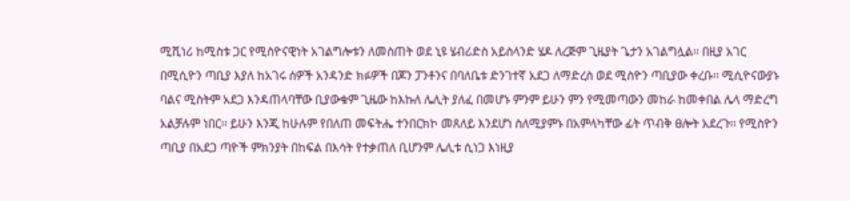ሚሺነሪ ከሚስቱ ጋር የሚስዮናዊነት አገልግሎቱን ለመስጠት ወደ ኒዩ ሄብሪድስ አይስላንድ ሄዶ ለረጅም ጊዜያት ጌታን አገልግሏል፡፡ በዚያ አገር በሚሲዮን ጣቢያ እያለ ከአገሩ ሰዎች አንዳንድ ክፉዎች በጆን ፓንቶንና በባለቤቱ ድንገተኛ አደጋ ለማድረስ ወደ ሚስዮን ጣቢያው ቀረቡ፡፡ ሚሲዮናውያኑ ባልና ሚስትም አደጋ እንዳጠላባቸው ቢያውቁም ጊዜው ከእኩለ ሌሊት ያለፈ በመሆኑ ምንም ይሁን ምን የሚመጣውን መከራ ከመቀበል ሌላ ማድረግ አልቻሉም ነበር፡፡ ይሁን እንጂ ከሁሉም የበለጠ መፍትሔ ተንበርክኮ መጸለይ እንደሆነ ስለሚያምኑ በአምላካቸው ፊት ጥብቅ ፀሎት አደረጉ፡፡ የሚስዮን ጣቢያ በአደጋ ጣዮች ምክንያት በከፍል በእሳት የተቃጠለ ቢሆንም ሌሊቱ ሲነጋ እነዚያ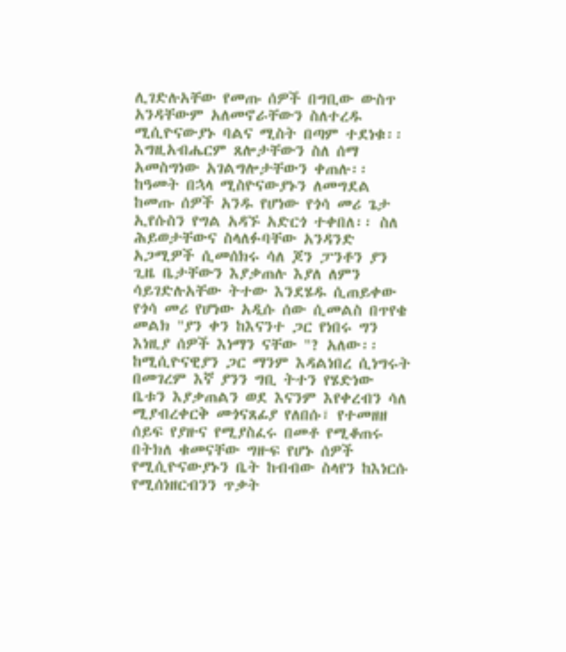ሊገድሉአቸው የመጡ ሰዎች በግቢው ውስጥ አንዳቸውም አለመኖራቸውን ስለተረዱ ሚሲዮናውያኑ ባልና ሚስት በጣም ተደነቁ፡፡ እግዚአብሔርም ጸሎታቸውን ስለ ሰማ አመስግነው አገልግሎታቸውን ቀጠሉ፡፡ ከዓመት በኋላ ሚስዮናውያኑን ለመግደል ከመጡ ሰዎች አንዱ የሆነው የጎሳ መሪ ጌታ ኢየሱስን የግል አዳኙ አድርጎ ተቀበለ፡፡ ስለ ሕይወታቸውና ስላለፉባቸው አንዳንድ አጋሚዎች ሲመሰክሩ ሳለ ጆን ፓንቶን ያን ጊዜ ቤታቸውን እያቃጠሉ እያለ ለምን ሳይገድሉአቸው ትተው እንደሄዱ ሲጠይቀው የጎሳ መሪ የሆነው አዲሱ ሰው ሲመልስ በጥየቄ መልክ "ያን ቀን ከእናንተ ጋር የነበሩ ግን እነዚያ ሰዎች እነማን ናቸው "? አለው፡፡ ከሚሲዮናዊያን ጋር ማንም እዳልነበረ ሲነግሩት በመገረም እኛ ያንን ግቢ ትተን የሄድነው ቤቱን እያቃጠልን ወደ እናንም እየቀረብን ሳለ ሚያብረቀርቅ መጎናጸፊያ የለበሱ፣ የተመዘዘ ሰይፍ የያዙና የሚያስፈሩ በመቶ የሚቆጠሩ በትክለ ቁመናቸው ግዙፍ የሆኑ ሰዎች የሚሲዮናውያኑን ቤት ከብብው ስላየን ከእነርሱ የሚሰነዘርብንን ጥቃት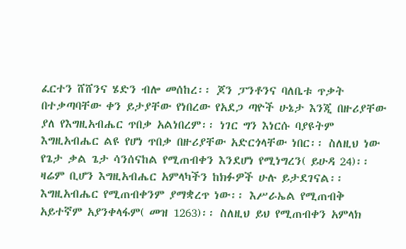ፈርተን ሸሸንና ሄድን ብሎ መሰከረ፡፡ ጆን ፓንቶንና ባለቤቱ ጥቃት በተቃጣባቸው ቀን ይታያቸው የነበረው የአደጋ ጣዮች ሁኔታ እንጂ በዙሪያቸው ያለ የእግዚአብሔር ጥበቃ አልነበረም፡፡ ነገር ግን እነርሱ ባያዩትም እግዚአብሔር ልዩ የሆነ ጥበቃ በዙሪያቸው አድርጎላቸው ነበር፡፡ ስለዚህ ነው የጌታ ቃል ጌታ ሳንሰናከል የሚጠብቀን እንደሆነ የሚነግረን( ይሁዳ 24)፡፡ ዛሬም ቢሆን እግዚአብሔር አምላካችን ከክፉዎች ሁሉ ይታደገናል፡፡ እግዚአብሔር የሚጠብቀንም ያማቋረጥ ነው፡፡ እሥራኤል የሚጠብቅ አይተኛም አያንቀላፋም( መዝ 1263)፡፡ ስለዚህ ይህ የሚጠብቀን አምላክ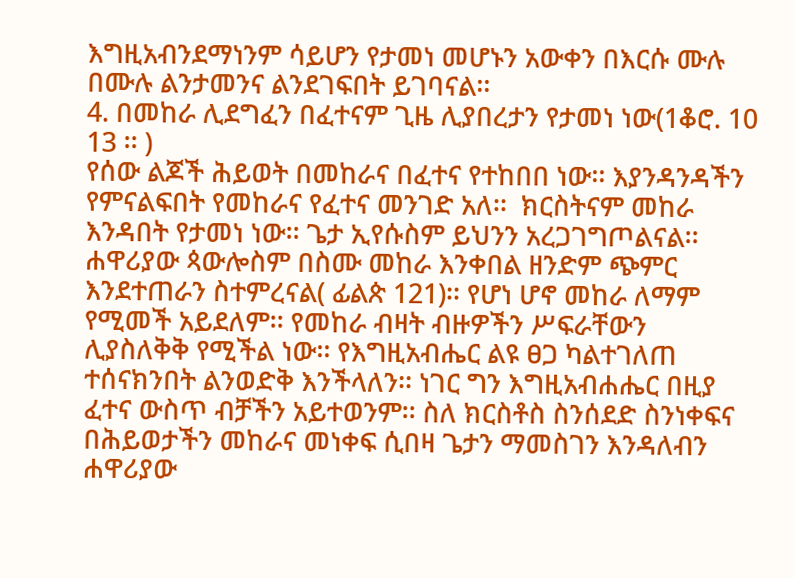እግዚአብንደማነንም ሳይሆን የታመነ መሆኑን አውቀን በእርሱ ሙሉ በሙሉ ልንታመንና ልንደገፍበት ይገባናል፡፡
4. በመከራ ሊደግፈን በፈተናም ጊዜ ሊያበረታን የታመነ ነው(1ቆሮ. 10 13 ፡፡ )
የሰው ልጆች ሕይወት በመከራና በፈተና የተከበበ ነው፡፡ እያንዳንዳችን የምናልፍበት የመከራና የፈተና መንገድ አለ፡፡  ክርስትናም መከራ እንዳበት የታመነ ነው፡፡ ጌታ ኢየሱስም ይህንን አረጋገግጦልናል፡፡ ሐዋሪያው ጳውሎስም በስሙ መከራ እንቀበል ዘንድም ጭምር እንደተጠራን ስተምረናል( ፊልጵ 121)፡፡ የሆነ ሆኖ መከራ ለማም የሚመች አይደለም፡፡ የመከራ ብዛት ብዙዎችን ሥፍራቸውን ሊያስለቅቅ የሚችል ነው፡፡ የእግዚአብሔር ልዩ ፀጋ ካልተገለጠ ተሰናክንበት ልንወድቅ እንችላለን፡፡ ነገር ግን እግዚአብሐሔር በዚያ ፈተና ውስጥ ብቻችን አይተወንም፡፡ ስለ ክርስቶስ ስንሰደድ ስንነቀፍና በሕይወታችን መከራና መነቀፍ ሲበዛ ጌታን ማመስገን እንዳለብን ሐዋሪያው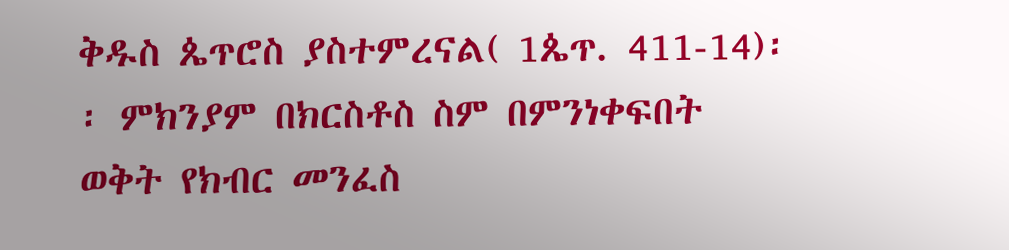ቅዱስ ጴጥሮስ ያስተምረናል( 1ጴጥ. 411-14)፡፡ ምክንያም በክርስቶስ ስም በምንነቀፍበት ወቅት የክብር መንፈስ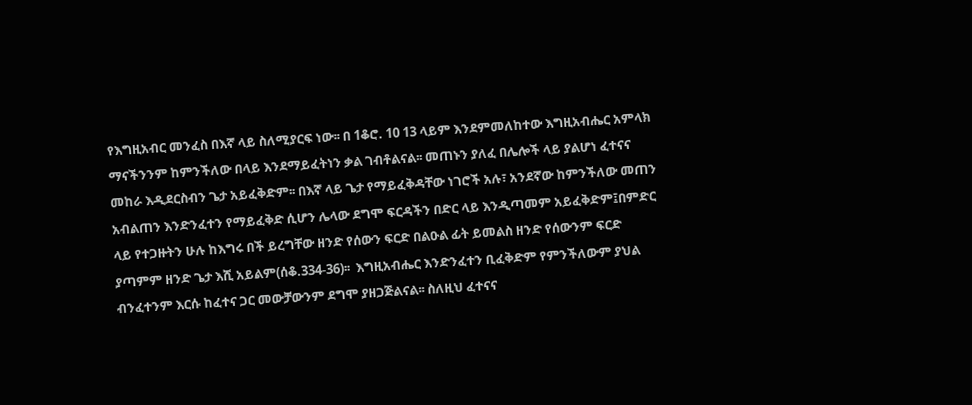የእግዚአብር መንፈስ በእኛ ላይ ስለሚያርፍ ነው፡፡ በ 1ቆሮ. 10 13 ላይም እንደምመለከተው እግዚአብሔር አምላክ ማናችንንም ከምንችለው በላይ እንደማይፈትነን ቃል ገብቶልናል፡፡ መጠኑን ያለፈ በሌሎች ላይ ያልሆነ ፈተናና መከራ እዲደርስብን ጌታ አይፈቅድም፡፡ በእኛ ላይ ጌታ የማይፈቅዳቸው ነገሮች አሉ፣ አንደኛው ከምንችለው መጠን አብልጠን እንድንፈተን የማይፈቅድ ሲሆን ሌላው ደግሞ ፍርዳችን በድር ላይ እንዲጣመም አይፈቅድም፤በምድር ላይ የተጋዙትን ሁሉ ከእግሩ በች ይረግቸው ዘንድ የሰውን ፍርድ በልዑል ፊት ይመልስ ዘንድ የሰውንም ፍርድ ያጣምም ዘንድ ጌታ እሺ አይልም(ሰቆ.334-36)፡፡  እግዚአብሔር እንድንፈተን ቢፈቅድም የምንችለውም ያህል ብንፈተንም እርሱ ከፈተና ጋር መውቻውንም ደግሞ ያዘጋጅልናል፡፡ ስለዚህ ፈተናና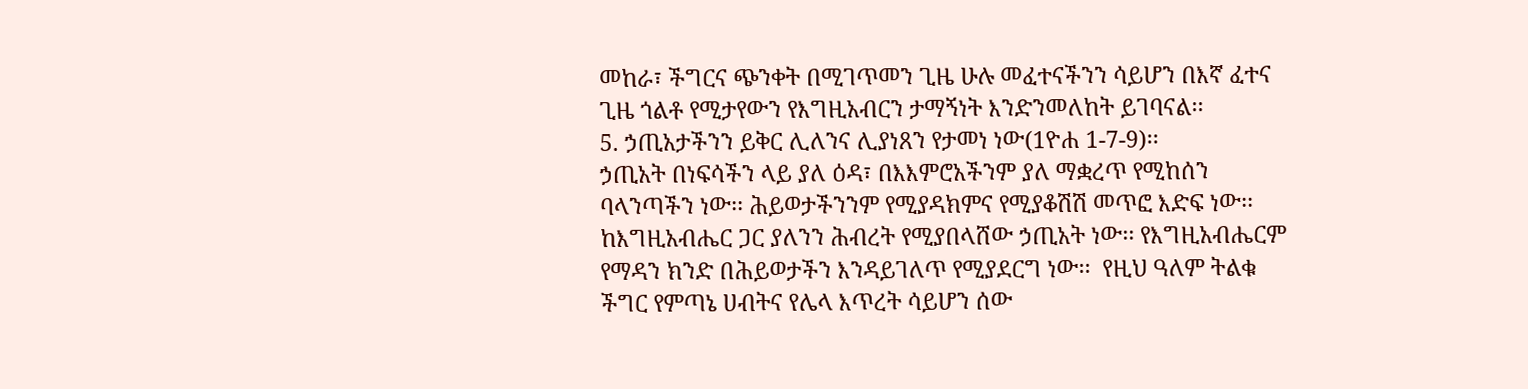መከራ፣ ችግርና ጭንቀት በሚገጥመን ጊዜ ሁሉ መፈተናችንን ሳይሆን በእኛ ፈተና ጊዜ ጎልቶ የሚታየውን የእግዚአብርን ታማኝነት እንድንመለከት ይገባናል፡፡
5. ኃጢአታችንን ይቅር ሊለንና ሊያነጸን የታመነ ነው(1ዮሐ 1-7-9)፡፡
ኃጢአት በነፍሳችን ላይ ያለ ዕዳ፣ በእእምሮአችንም ያለ ማቋረጥ የሚከሰን ባላንጣችን ነው፡፡ ሕይወታችንንም የሚያዳክምና የሚያቆሽሽ መጥፎ እድፍ ነው፡፡ ከእግዚአብሔር ጋር ያለንን ሕብረት የሚያበላሸው ኃጢአት ነው፡፡ የእግዚአብሔርም የማዳን ክንድ በሕይወታችን እንዳይገለጥ የሚያደርግ ነው፡፡  የዚህ ዓለም ትልቁ ችግር የምጣኔ ሀብትና የሌላ እጥረት ሳይሆን ሰው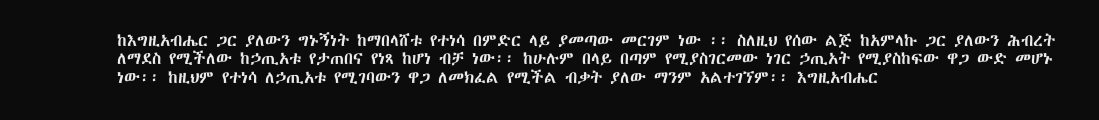ከእግዚአብሔር ጋር ያለውን ግኑኝነት ከማበላሸቱ የተነሳ በምድር ላይ ያመጣው መርገም ነው ፡፡ ስለዚህ የሰው ልጅ ከአምላኩ ጋር ያለውን ሕብረት ለማደስ የሚችለው ከኃጢአቱ የታጠበና የነጻ ከሆነ ብቻ ነው፡፡ ከሁሉም በላይ በጣም የሚያስገርመው ነገር ኃጢአት የሚያስከፍው ዋጋ ውድ መሆኑ ነው፡፡ ከዚህም የተነሳ ለኃጢአቱ የሚገባውን ዋጋ ለመክፈል የሚችል ብቃት ያለው ማንም አልተገኘም፡፡ እግዚአብሔር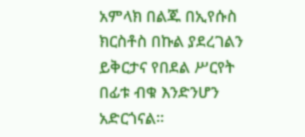አምላክ በልጁ በኢየሱስ ክርስቶስ በኩል ያደረገልን ይቅርታና የበደል ሥርየት በፊቱ ብቁ እንድንሆን አድርጎናል፡፡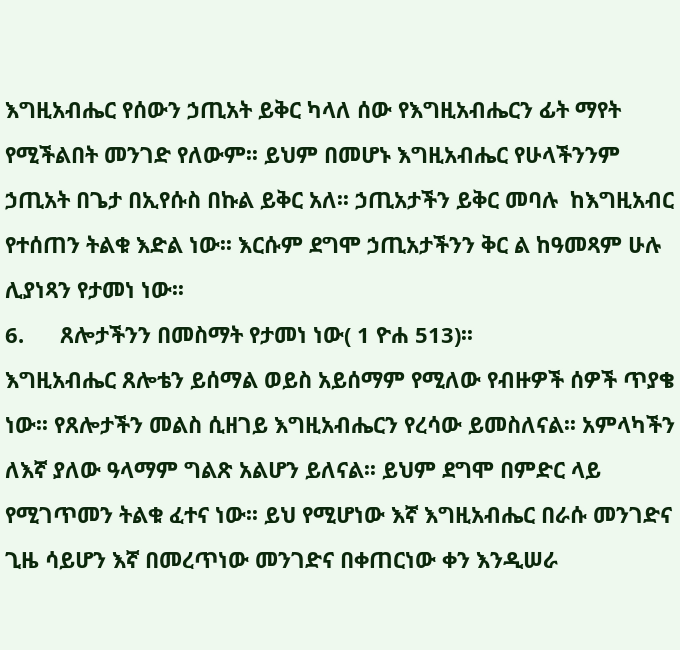እግዚአብሔር የሰውን ኃጢአት ይቅር ካላለ ሰው የእግዚአብሔርን ፊት ማየት የሚችልበት መንገድ የለውም፡፡ ይህም በመሆኑ እግዚአብሔር የሁላችንንም ኃጢአት በጌታ በኢየሱስ በኩል ይቅር አለ፡፡ ኃጢአታችን ይቅር መባሉ  ከእግዚአብር የተሰጠን ትልቁ እድል ነው፡፡ እርሱም ደግሞ ኃጢአታችንን ቅር ል ከዓመጻም ሁሉ ሊያነጻን የታመነ ነው፡፡
6.      ጸሎታችንን በመስማት የታመነ ነው( 1 ዮሐ 513)፡፡
እግዚአብሔር ጸሎቴን ይሰማል ወይስ አይሰማም የሚለው የብዙዎች ሰዎች ጥያቄ ነው፡፡ የጸሎታችን መልስ ሲዘገይ እግዚአብሔርን የረሳው ይመስለናል፡፡ አምላካችን ለእኛ ያለው ዓላማም ግልጽ አልሆን ይለናል፡፡ ይህም ደግሞ በምድር ላይ የሚገጥመን ትልቁ ፈተና ነው፡፡ ይህ የሚሆነው እኛ እግዚአብሔር በራሱ መንገድና ጊዜ ሳይሆን እኛ በመረጥነው መንገድና በቀጠርነው ቀን እንዲሠራ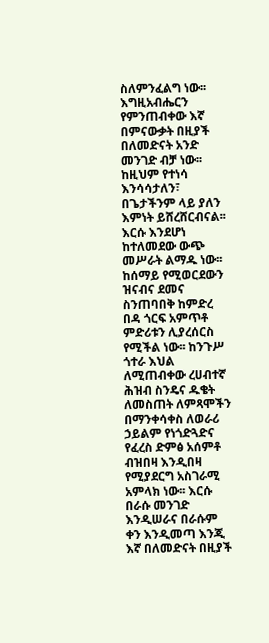ስለምንፈልግ ነው፡፡ እግዚአብሔርን የምንጠብቀው እኛ በምናውቃት በዚያች በለመድናት አንድ መንገድ ብቻ ነው፡፡ ከዚህም የተነሳ እንሳሳታለን፣ በጌታችንም ላይ ያለን እምነት ይሸረሸርብናል፡፡ እርሱ እንደሆነ ከተለመደው ውጭ መሥራት ልማዱ ነው፡፡ ከሰማይ የሚወርደውን ዝናብና ደመና ስንጠባበቅ ከምድረ በዳ ጎርፍ አምጥቶ ምድሪቱን ሊያረሰርስ የሚችል ነው፡፡ ከንጉሥ ጎተራ እህል ለሚጠብቀው ረሀብተኛ ሕዝብ ስንዴና ዱቄት ለመስጠት ለምጻሞችን በማንቀሳቀስ ለወራሪ ኃይልም የነጎድጓድና የፈረስ ድምፅ አሰምቶ ብዝበዛ እንዲበዛ የሚያደርግ አስገራሚ አምላክ ነው፡፡ እርሱ በራሱ መንገድ እንዲሠራና በራሱም ቀን እንዲመጣ እንጂ እኛ በለመድናት በዚያች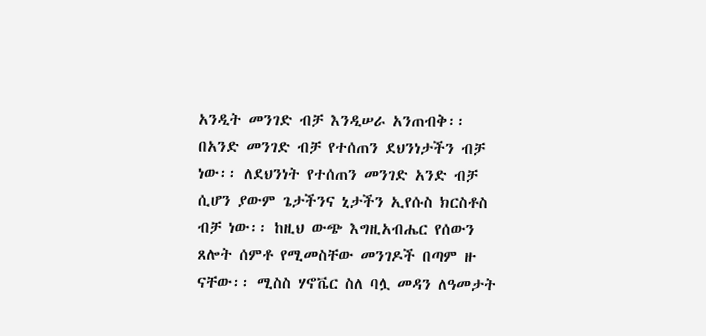አንዲት መንገድ ብቻ እንዲሠራ አንጠብቅ፡፡ በአንድ መንገድ ብቻ የተሰጠን ደህንነታችን ብቻ ነው፡፡ ለደህንነት የተሰጠን መንገድ አንድ ብቻ ሲሆን ያውም ጌታችንና ኒታችን ኢየሱስ ክርስቶስ ብቻ ነው፡፡ ከዚህ ውጭ እግዚአብሔር የሰውን ጸሎት ሰምቶ የሚመስቸው መንገዶች በጣም ዙ ናቸው፡፡ ሚስስ ሃኖቬር ስለ ባሏ መዳን ለዓመታት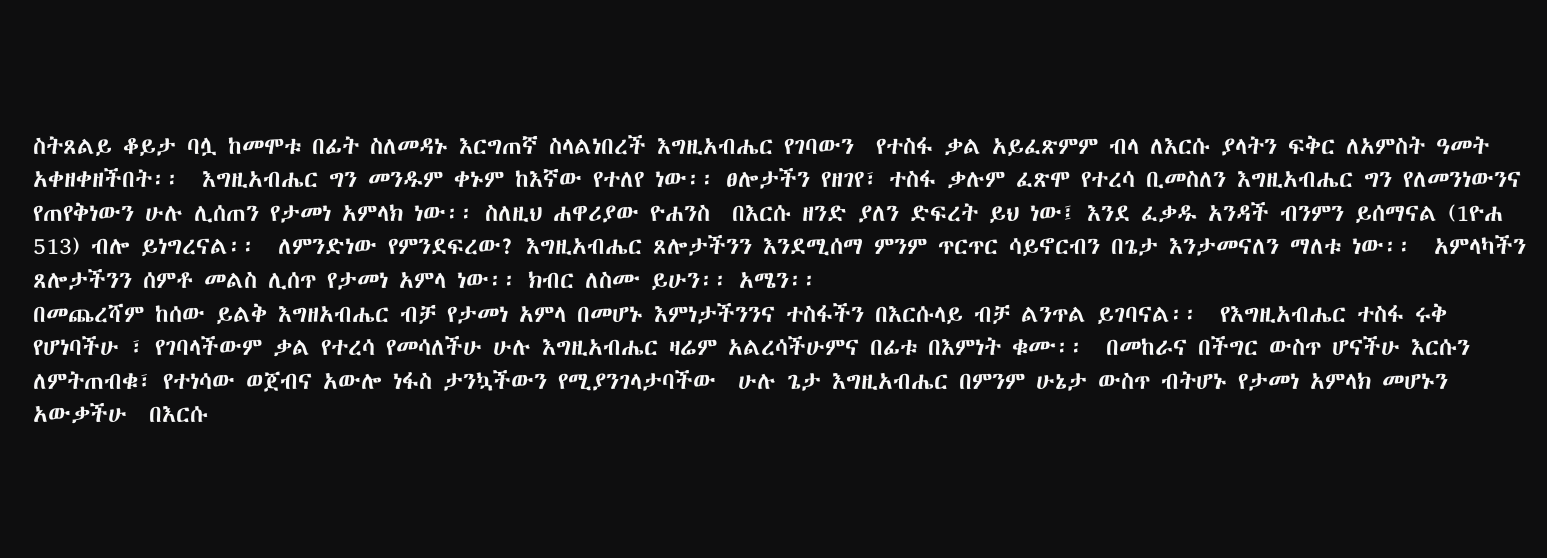ስትጸልይ ቆይታ ባሏ ከመሞቱ በፊት ስለመዳኑ እርግጠኛ ስላልነበረች እግዚአብሔር የገባውን  የተስፋ ቃል አይፈጽምም ብላ ለእርሱ ያላትን ፍቅር ለአምስት ዓመት አቀዘቀዘችበት፡፡  እግዚአብሔር ግን መንዱም ቀኑም ከእኛው የተለየ ነው፡፡ ፀሎታችን የዘገየ፣ ተስፋ ቃሉም ፈጽሞ የተረሳ ቢመስለን እግዚአብሔር ግን የለመንነውንና የጠየቅነውን ሁሉ ሊሰጠን የታመነ አምላክ ነው፡፡ ስለዚህ ሐዋሪያው ዮሐንስ  በእርሱ ዘንድ ያለን ድፍረት ይህ ነው፤ እንደ ፈቃዱ አንዳች ብንምን ይሰማናል (1ዮሐ 513) ብሎ ይነግረናል፡፡  ለምንድነው የምንደፍረው? እግዚአብሔር ጸሎታችንን እንደሚሰማ ምንም ጥርጥር ሳይኖርብን በጌታ እንታመናለን ማለቱ ነው፡፡  አምላካችን ጸሎታችንን ሰምቶ መልስ ሊሰጥ የታመነ አምላ ነው፡፡ ክብር ለስሙ ይሁን፡፡ አሜን፡፡
በመጨረሻም ከሰው ይልቅ እግዘአብሔር ብቻ የታመነ አምላ በመሆኑ እምነታችንንና ተስፋችን በእርሱላይ ብቻ ልንጥል ይገባናል፡፡  የእግዚአብሔር ተስፋ ሩቅ የሆነባችሁ ፣ የገባላችውም ቃል የተረሳ የመሳለችሁ ሁሉ እግዚአብሔር ዛሬም አልረሳችሁምና በፊቱ በእምነት ቁሙ፡፡  በመከራና በችግር ውስጥ ሆናችሁ እርሱን ለምትጠብቁ፣ የተነሳው ወጀብና አውሎ ነፋስ ታንኳችውን የሚያንገላታባችው  ሁሉ ጌታ እግዚአብሔር በምንም ሁኔታ ውስጥ ብትሆኑ የታመነ አምላክ መሆኑን አውቃችሁ  በእርሱ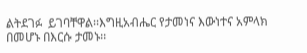ልትደገፉ  ይገባቸዋል፡፡እግዚአብሔር የታመነና እውነተና አምላክ በመሆኑ በእርሱ ታመኑ፡፡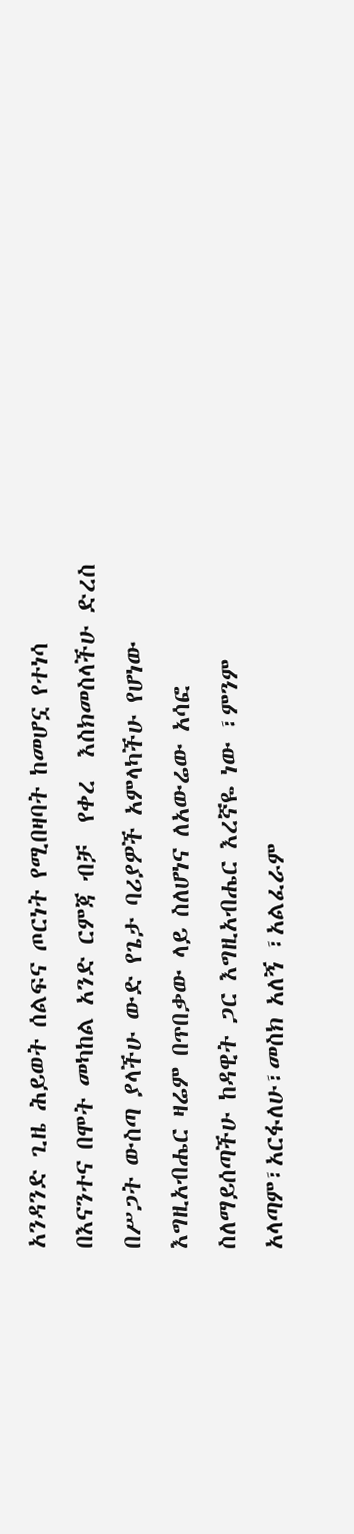አንዳንድ ጊዜ ሕይወት ሰልፍና ጦርነት የሚበዛባት ከመሆኗ የተነሳ በእናንተና በሞት መካከል አንድ ርምጃ ብቻ  የቀረ  እስክመስላችሁ ድረስ በሥጋት ውስጣ ያላችሁ ውድ የጌታ ባሪያዎች አምላካችሁ የሆነው እግዚአብሔር ዛሬም በጥበቃው ላይ ስለሆነና ለአውሬው አሳፎ ስለማይሰጣችሁ ከዳዊት ጋር እግዚአብሔር እረኛዬ ነው ፣ምንም አላጣም፣አርፋለሁ፣መስክ አለኝ ፣አልፈራም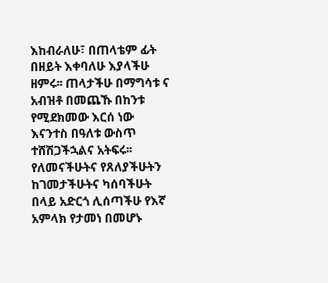እከብራለሁ፣ በጠላቴም ፊት በዘይት እቀባለሁ እያላችሁ ዘምሩ፡፡ ጠላታችሁ በማግሳቱ ና አብዝቶ በመጨኹ በከንቱ የሚደክመው እርሰ ነው እናንተስ በዓለቱ ውስጥ ተሸሽጋችኋልና አትፍሩ፡፡ የለመናችሁትና የጸለያችሁትን ከገመታችሁትና ካሰባችሁት በላይ አድርጎ ሊሰጣችሁ የእኛ አምላክ የታመነ በመሆኑ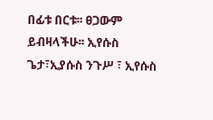በፊቱ በርቱ፡፡ ፀጋውም ይብዛላችሁ፡፡ ኢየሱስ ጌታ፣ኢያሱስ ንጉሥ ፣ ኢየሱስ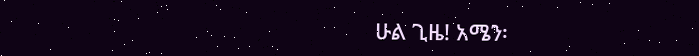ሁል ጊዜ! አሜን፡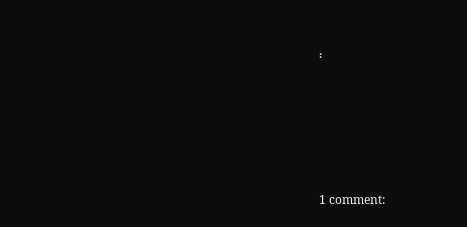፡







1 comment: